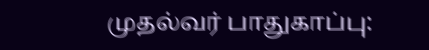முதல்வர் பாதுகாப்பு: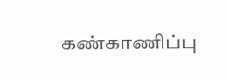கண்காணிப்பு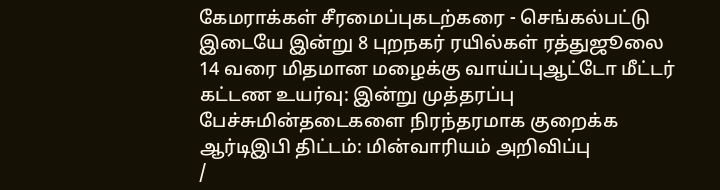கேமராக்கள் சீரமைப்புகடற்கரை - செங்கல்பட்டு இடையே இன்று 8 புறநகர் ரயில்கள் ரத்துஜூலை 14 வரை மிதமான மழைக்கு வாய்ப்புஆட்டோ மீட்டர் கட்டண உயர்வு: இன்று முத்தரப்பு பேச்சுமின்தடைகளை நிரந்தரமாக குறைக்க ஆர்டிஇபி திட்டம்: மின்வாரியம் அறிவிப்பு
/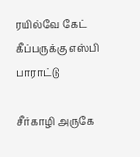ரயில்வே கேட் கீப்பருக்கு எஸ்பி பாராட்டு

சீர்காழி அருகே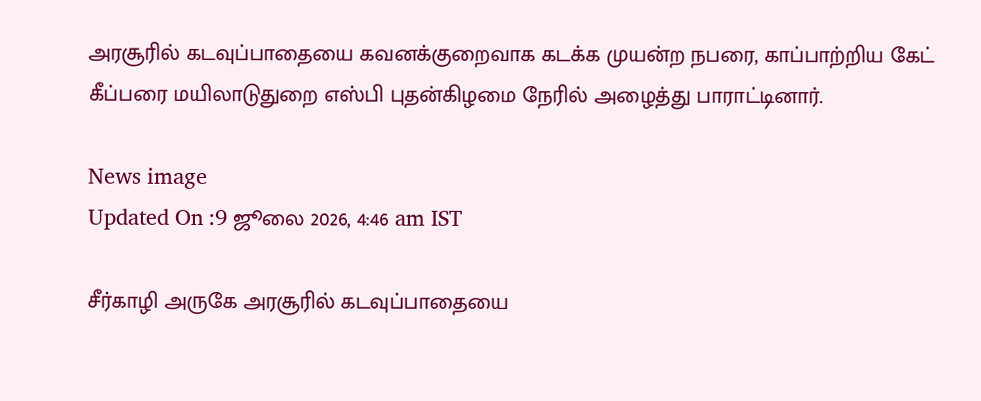அரசூரில் கடவுப்பாதையை கவனக்குறைவாக கடக்க முயன்ற நபரை, காப்பாற்றிய கேட் கீப்பரை மயிலாடுதுறை எஸ்பி புதன்கிழமை நேரில் அழைத்து பாராட்டினார்.

News image
Updated On :9 ஜூலை 2026, 4:46 am IST

சீர்காழி அருகே அரசூரில் கடவுப்பாதையை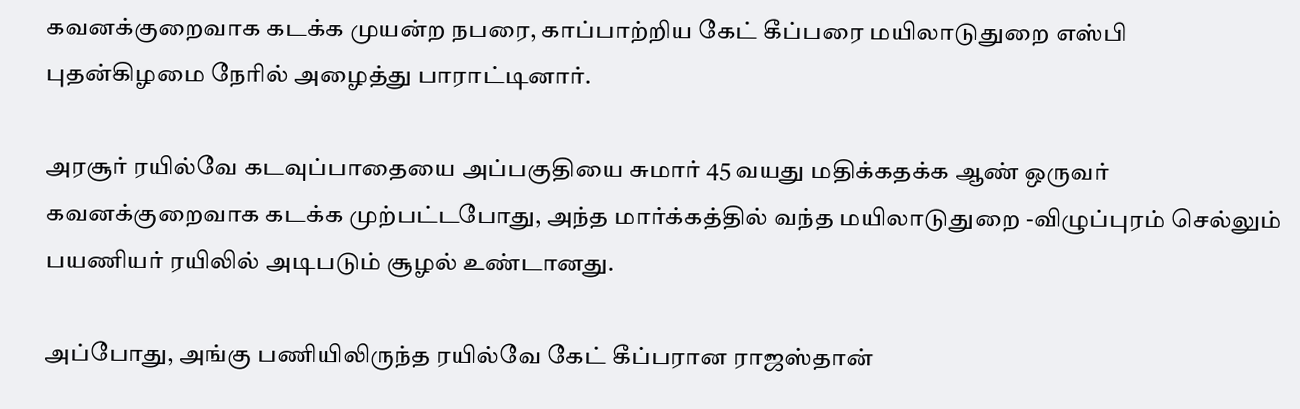கவனக்குறைவாக கடக்க முயன்ற நபரை, காப்பாற்றிய கேட் கீப்பரை மயிலாடுதுறை எஸ்பி புதன்கிழமை நேரில் அழைத்து பாராட்டினார்.

அரசூர் ரயில்வே கடவுப்பாதையை அப்பகுதியை சுமார் 45 வயது மதிக்கதக்க ஆண் ஒருவர் கவனக்குறைவாக கடக்க முற்பட்டபோது, அந்த மார்க்கத்தில் வந்த மயிலாடுதுறை -விழுப்புரம் செல்லும் பயணியர் ரயிலில் அடிபடும் சூழல் உண்டானது.

அப்போது, அங்கு பணியிலிருந்த ரயில்வே கேட் கீப்பரான ராஜஸ்தான்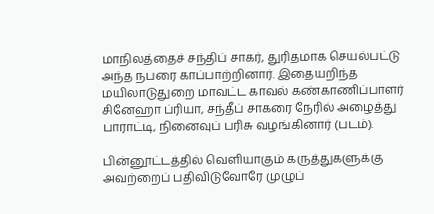மாநிலத்தைச் சந்திப் சாகர், துரிதமாக செயல்பட்டு அந்த நபரை காப்பாற்றினார். இதையறிந்த மயிலாடுதுறை மாவட்ட காவல் கண்காணிப்பாளர் சினேஹா ப்ரியா, சந்தீப் சாகரை நேரில் அழைத்து பாராட்டி, நினைவுப் பரிசு வழங்கினார் (படம்).

பின்னூட்டத்தில் வெளியாகும் கருத்துகளுக்கு அவற்றைப் பதிவிடுவோரே முழுப்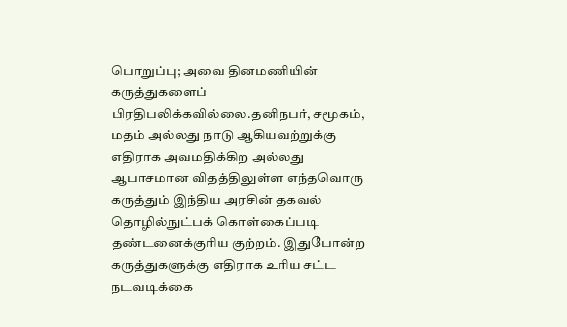பொறுப்பு; அவை தினமணியின் கருத்துகளைப் பிரதிபலிக்கவில்லை.தனிநபர், சமூகம், மதம் அல்லது நாடு ஆகியவற்றுக்கு எதிராக அவமதிக்கிற அல்லது ஆபாசமான விதத்திலுள்ள எந்தவொரு கருத்தும் இந்திய அரசின் தகவல் தொழில்நுட்பக் கொள்கைப்படி தண்டனைக்குரிய குற்றம். இதுபோன்ற கருத்துகளுக்கு எதிராக உரிய சட்ட நடவடிக்கை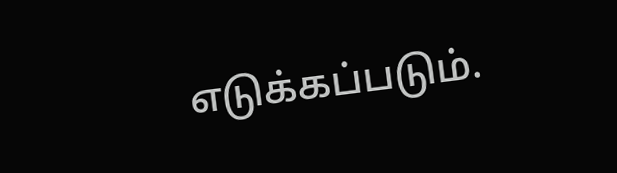எடுக்கப்படும்.